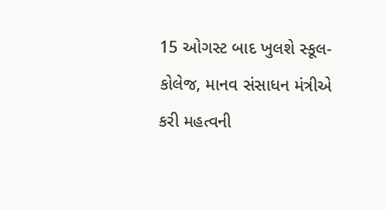15 ઓગસ્ટ બાદ ખુલશે સ્કૂલ-કોલેજ, માનવ સંસાધન મંત્રીએ કરી મહત્વની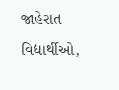જાહેરાત
વિદ્યાર્થીઓ,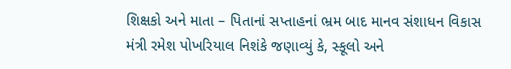શિક્ષકો અને માતા – પિતાનાં સપ્તાહનાં ભ્રમ બાદ માનવ સંશાધન વિકાસ મંત્રી રમેશ પોખરિયાલ નિશંકે જણાવ્યું કે, સ્કૂલો અને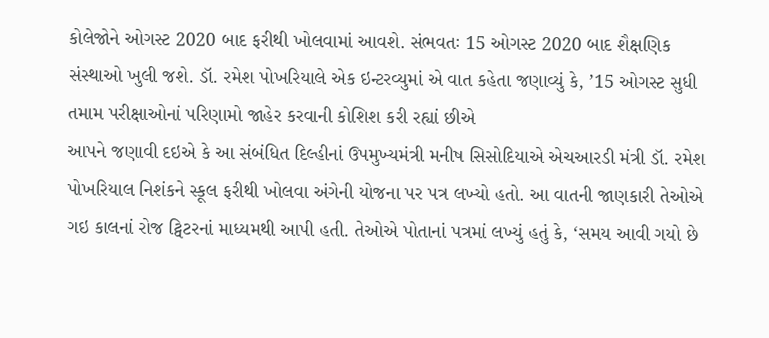કોલેજોને ઓગસ્ટ 2020 બાદ ફરીથી ખોલવામાં આવશે. સંભવતઃ 15 ઓગસ્ટ 2020 બાદ શૈક્ષણિક સંસ્થાઓ ખુલી જશે. ડૉ. રમેશ પોખરિયાલે એક ઇન્ટરવ્યુમાં એ વાત કહેતા જણાવ્યું કે, ’15 ઓગસ્ટ સુધી તમામ પરીક્ષાઓનાં પરિણામો જાહેર કરવાની કોશિશ કરી રહ્યાં છીએ
આપને જણાવી દઇએ કે આ સંબંધિત દિલ્હીનાં ઉપમુખ્યમંત્રી મનીષ સિસોદિયાએ એચઆરડી મંત્રી ડૉ. રમેશ પોખરિયાલ નિશંકને સ્કૂલ ફરીથી ખોલવા અંગેની યોજના પર પત્ર લખ્યો હતો. આ વાતની જાણકારી તેઓએ ગઇ કાલનાં રોજ ટ્વિટરનાં માધ્યમથી આપી હતી. તેઓએ પોતાનાં પત્રમાં લખ્યું હતું કે, ‘સમય આવી ગયો છે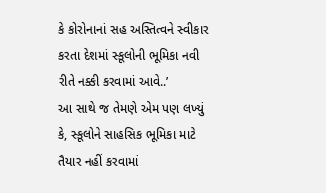કે કોરોનાનાં સહ અસ્તિત્વને સ્વીકાર કરતા દેશમાં સ્કૂલોની ભૂમિકા નવી રીતે નક્કી કરવામાં આવે..’
આ સાથે જ તેમણે એમ પણ લખ્યું કે, સ્કૂલોને સાહસિક ભૂમિકા માટે તૈયાર નહીં કરવામાં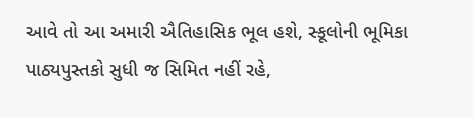આવે તો આ અમારી ઐતિહાસિક ભૂલ હશે, સ્કૂલોની ભૂમિકા પાઠ્યપુસ્તકો સુધી જ સિમિત નહીં રહે,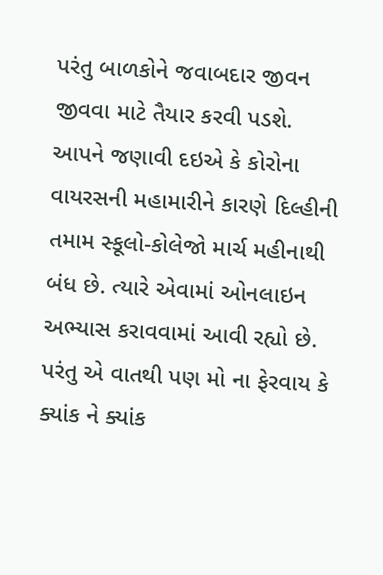પરંતુ બાળકોને જવાબદાર જીવન જીવવા માટે તૈયાર કરવી પડશે.
આપને જણાવી દઇએ કે કોરોના વાયરસની મહામારીને કારણે દિલ્હીની તમામ સ્કૂલો-કોલેજો માર્ચ મહીનાથી બંધ છે. ત્યારે એવામાં ઓનલાઇન અભ્યાસ કરાવવામાં આવી રહ્યો છે. પરંતુ એ વાતથી પણ મો ના ફેરવાય કે ક્યાંક ને ક્યાંક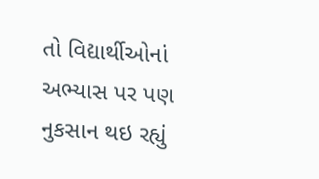તો વિદ્યાર્થીઓનાં અભ્યાસ પર પણ નુકસાન થઇ રહ્યું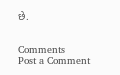છે.


Comments
Post a Comment